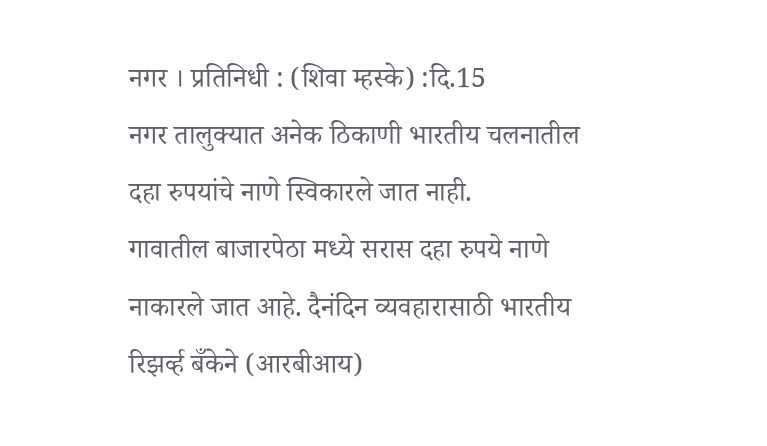नगर । प्रतिनिधी : (शिवा म्हस्के) :दि.15
नगर तालुक्यात अनेक ठिकाणी भारतीय चलनातील दहा रुपयांचे नाणे स्विकारले जात नाही.
गावातील बाजारपेठा मध्ये सरास दहा रुपये नाणे नाकारले जात आहे. दैनंदिन व्यवहारासाठी भारतीय रिझर्व्ह बँकेने (आरबीआय)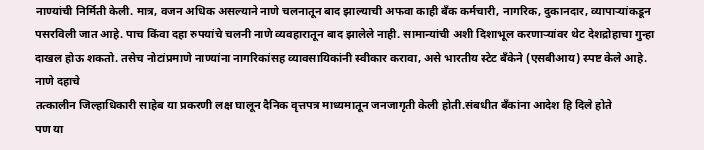नाण्यांची निर्मिती केली. मात्र, वजन अधिक असल्याने नाणे चलनातून बाद झाल्याची अफवा काही बँक कर्मचारी, नागरिक, दुकानदार, व्यापाऱ्यांकडून पसरविली जात आहे. पाच किंवा दहा रुपयांचे चलनी नाणे व्यवहारातून बाद झालेले नाही. सामान्यांची अशी दिशाभूल करणाऱ्यांवर थेट देशद्रोहाचा गुन्हा दाखल होऊ शकतो. तसेच नोटांप्रमाणे नाण्यांना नागरिकांसह व्यावसायिकांनी स्वीकार करावा, असे भारतीय स्टेट बँकेने (एसबीआय) स्पष्ट केले आहे. नाणे दहाचे
तत्कालीन जिल्हाधिकारी साहेब या प्रकरणी लक्ष घालून दैनिक वृत्तपत्र माध्यमातून जनजागृती केली होती.संबधीत बँकांना आदेश हि दिले होते
पण या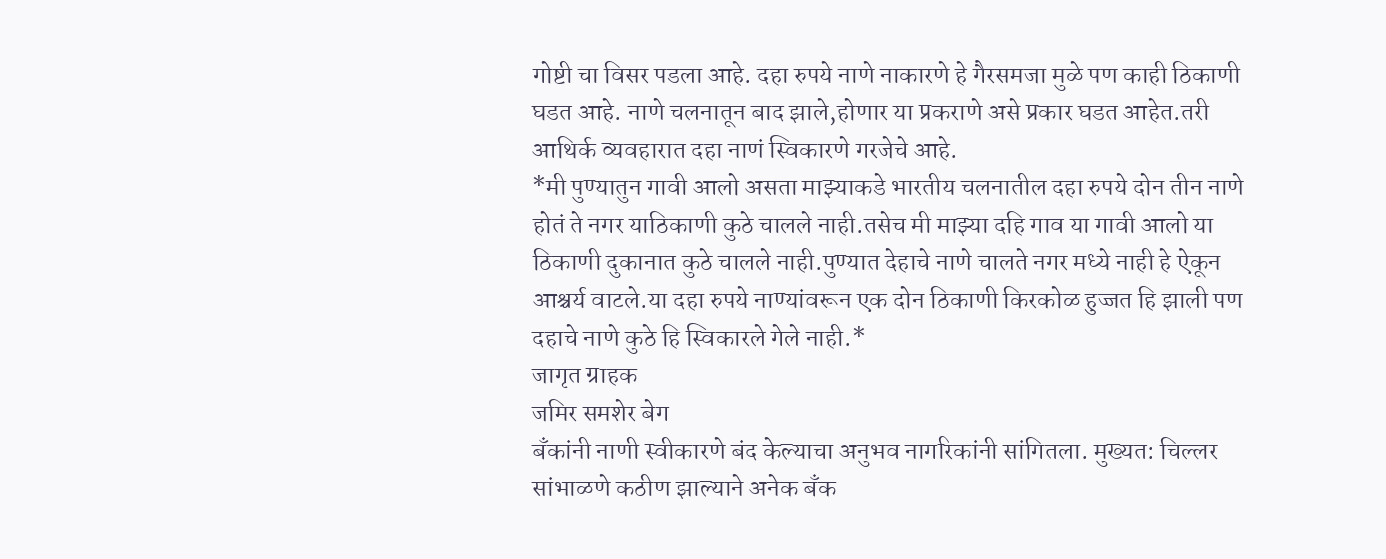गोष्टी चा विसर पडला आहे. दहा रुपये नाणे नाकारणे हे गैरसमजा मुळे पण काही ठिकाणी घडत आहे. नाणे चलनातून बाद झाले,होणार या प्रकराणे असे प्रकार घडत आहेत.तरी आथिर्क व्यवहारात दहा नाणं स्विकारणे गरजेचे आहे.
*मी पुण्यातुन गावी आलो असता माझ्याकडे भारतीय चलनातील दहा रुपये दोन तीन नाणे होतं ते नगर याठिकाणी कुठे चालले नाही.तसेच मी माझ्या दहि गाव या गावी आलो या ठिकाणी दुकानात कुठे चालले नाही.पुण्यात देहाचे नाणे चालते नगर मध्ये नाही हे ऐकून आश्चर्य वाटले.या दहा रुपये नाण्यांवरून एक दोन ठिकाणी किरकोळ हुज्जत हि झाली पण दहाचे नाणे कुठे हि स्विकारले गेले नाही.*
जागृत ग्राहक
जमिर समशेर बेग
बँकांनी नाणी स्वीकारणे बंद केल्याचा अनुभव नागरिकांनी सांगितला. मुख्यत: चिल्लर सांभाळणे कठीण झाल्याने अनेक बँक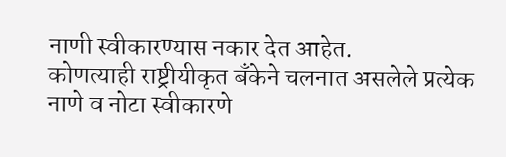नाणी स्वीकारण्यास नकार देत आहेत.
कोणत्याही राष्ट्रीयीकृत बँकेने चलनात असलेले प्रत्येक नाणे व नोटा स्वीकारणे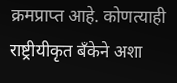क्रमप्राप्त आहे. कोणत्याही राष्ट्रीयीकृत बँकेने अशा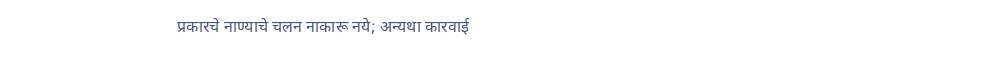प्रकारचे नाण्याचे चलन नाकारू नये; अन्यथा कारवाई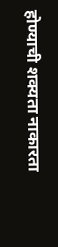होण्याची शक्यता नाकारता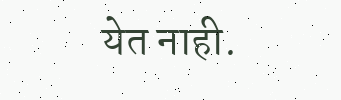येत नाही.